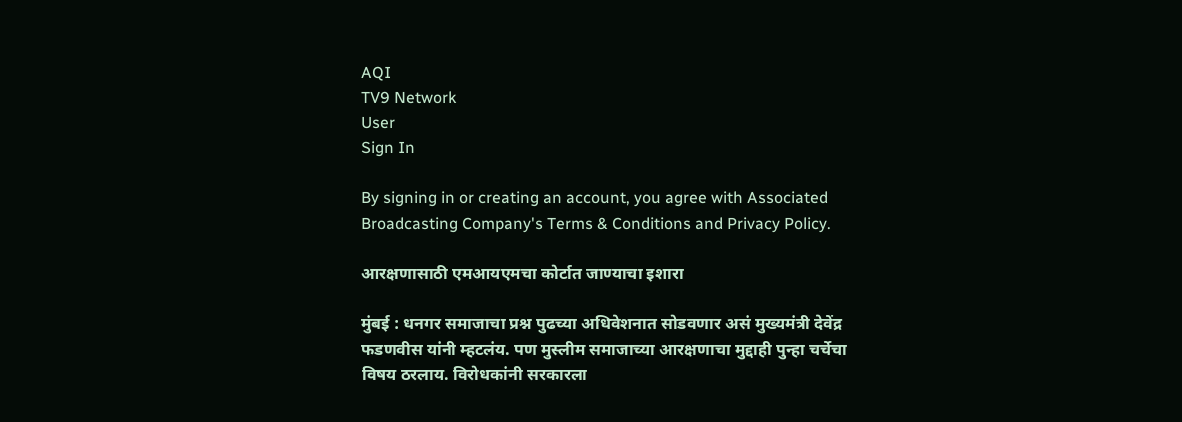AQI
TV9 Network
User
Sign In

By signing in or creating an account, you agree with Associated Broadcasting Company's Terms & Conditions and Privacy Policy.

आरक्षणासाठी एमआयएमचा कोर्टात जाण्याचा इशारा

मुंबई : धनगर समाजाचा प्रश्न पुढच्या अधिवेशनात सोडवणार असं मुख्यमंत्री देवेंद्र फडणवीस यांनी म्हटलंय. पण मुस्लीम समाजाच्या आरक्षणाचा मुद्दाही पुन्हा चर्चेचा विषय ठरलाय. विरोधकांनी सरकारला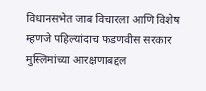विधानसभेत जाब विचारला आणि विशेष म्हणजे पहिल्यांदाच फडणवीस सरकार मुस्लिमांच्या आरक्षणाबद्दल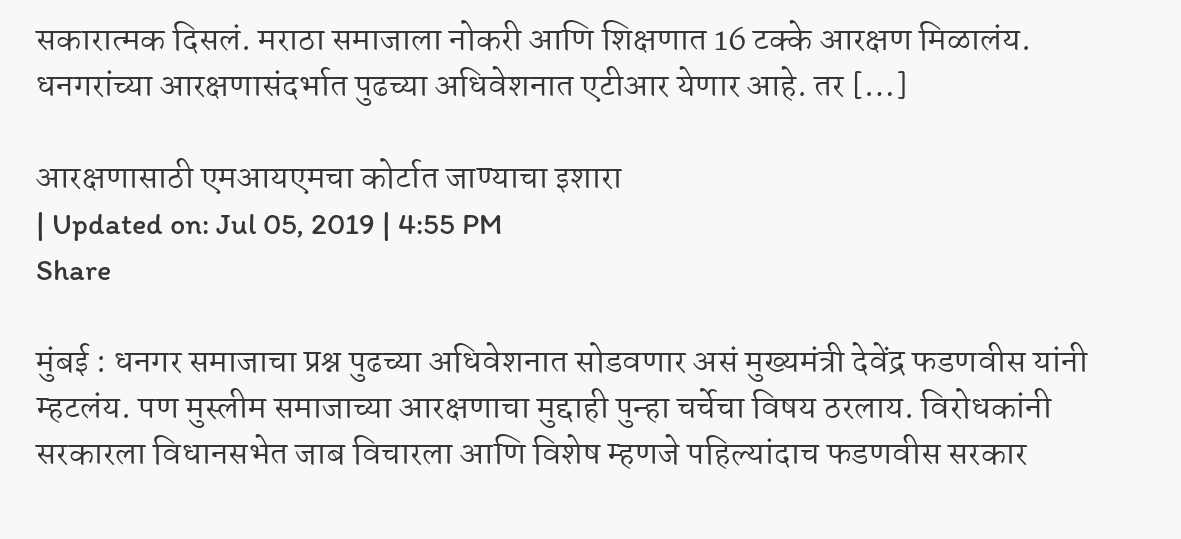सकारात्मक दिसलं. मराठा समाजाला नोकरी आणि शिक्षणात 16 टक्के आरक्षण मिळालंय. धनगरांच्या आरक्षणासंदर्भात पुढच्या अधिवेशनात एटीआर येणार आहे. तर […]

आरक्षणासाठी एमआयएमचा कोर्टात जाण्याचा इशारा
| Updated on: Jul 05, 2019 | 4:55 PM
Share

मुंबई : धनगर समाजाचा प्रश्न पुढच्या अधिवेशनात सोडवणार असं मुख्यमंत्री देवेंद्र फडणवीस यांनी म्हटलंय. पण मुस्लीम समाजाच्या आरक्षणाचा मुद्दाही पुन्हा चर्चेचा विषय ठरलाय. विरोधकांनी सरकारला विधानसभेत जाब विचारला आणि विशेष म्हणजे पहिल्यांदाच फडणवीस सरकार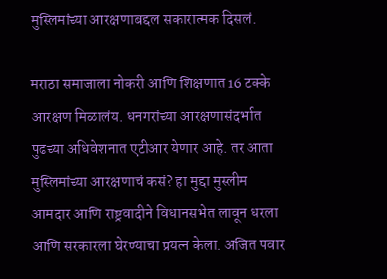मुस्लिमांच्या आरक्षणाबद्दल सकारात्मक दिसलं.

मराठा समाजाला नोकरी आणि शिक्षणात 16 टक्के आरक्षण मिळालंय. धनगरांच्या आरक्षणासंदर्भात पुढच्या अधिवेशनात एटीआर येणार आहे. तर आता मुस्लिमांच्या आरक्षणाचं कसं? हा मुद्दा मुस्लीम आमदार आणि राष्ट्रवादीने विधानसभेत लावून धरला आणि सरकारला घेरण्याचा प्रयत्न केला. अजित पवार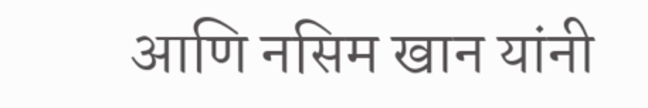आणि नसिम खान यांनी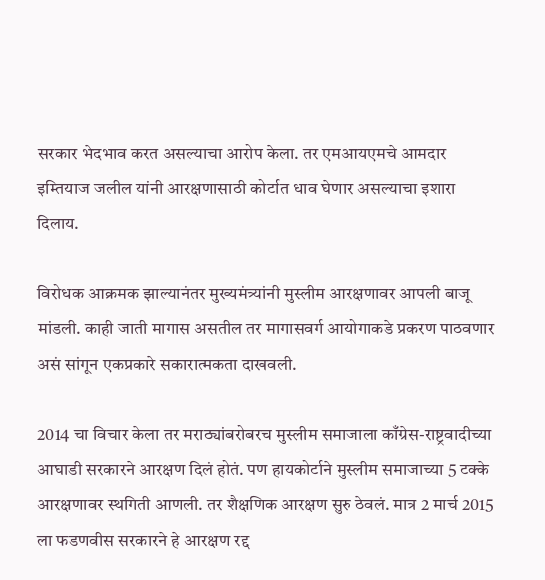सरकार भेदभाव करत असल्याचा आरोप केला. तर एमआयएमचे आमदार इम्तियाज जलील यांनी आरक्षणासाठी कोर्टात धाव घेणार असल्याचा इशारा दिलाय.

विरोधक आक्रमक झाल्यानंतर मुख्यमंत्र्यांनी मुस्लीम आरक्षणावर आपली बाजू मांडली. काही जाती मागास असतील तर मागासवर्ग आयोगाकडे प्रकरण पाठवणार असं सांगून एकप्रकारे सकारात्मकता दाखवली.

2014 चा विचार केला तर मराठ्यांबरोबरच मुस्लीम समाजाला काँग्रेस-राष्ट्रवादीच्या आघाडी सरकारने आरक्षण दिलं होतं. पण हायकोर्टाने मुस्लीम समाजाच्या 5 टक्के आरक्षणावर स्थगिती आणली. तर शैक्षणिक आरक्षण सुरु ठेवलं. मात्र 2 मार्च 2015 ला फडणवीस सरकारने हे आरक्षण रद्द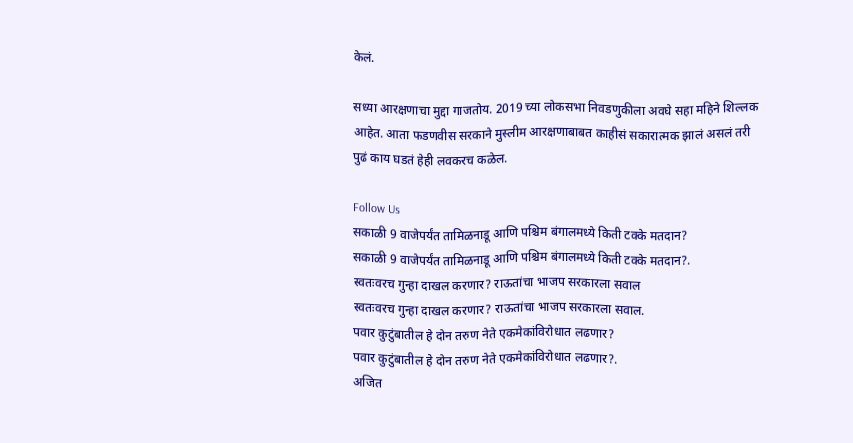केलं.

सध्या आरक्षणाचा मुद्दा गाजतोय. 2019 च्या लोकसभा निवडणुकीला अवघे सहा महिने शिल्लक आहेत. आता फडणवीस सरकाने मुस्लीम आरक्षणाबाबत काहीसं सकारात्मक झालं असलं तरी पुढं काय घडतं हेही लवकरच कळेल.

Follow Us
सकाळी 9 वाजेपर्यंत तामिळनाडू आणि पश्चिम बंगालमध्ये किती टक्के मतदान?
सकाळी 9 वाजेपर्यंत तामिळनाडू आणि पश्चिम बंगालमध्ये किती टक्के मतदान?.
स्वतःवरच गुन्हा दाखल करणार? राऊतांचा भाजप सरकारला सवाल
स्वतःवरच गुन्हा दाखल करणार? राऊतांचा भाजप सरकारला सवाल.
पवार कुटुंबातील हे दोन तरुण नेते एकमेकांविरोधात लढणार?
पवार कुटुंबातील हे दोन तरुण नेते एकमेकांविरोधात लढणार?.
अजित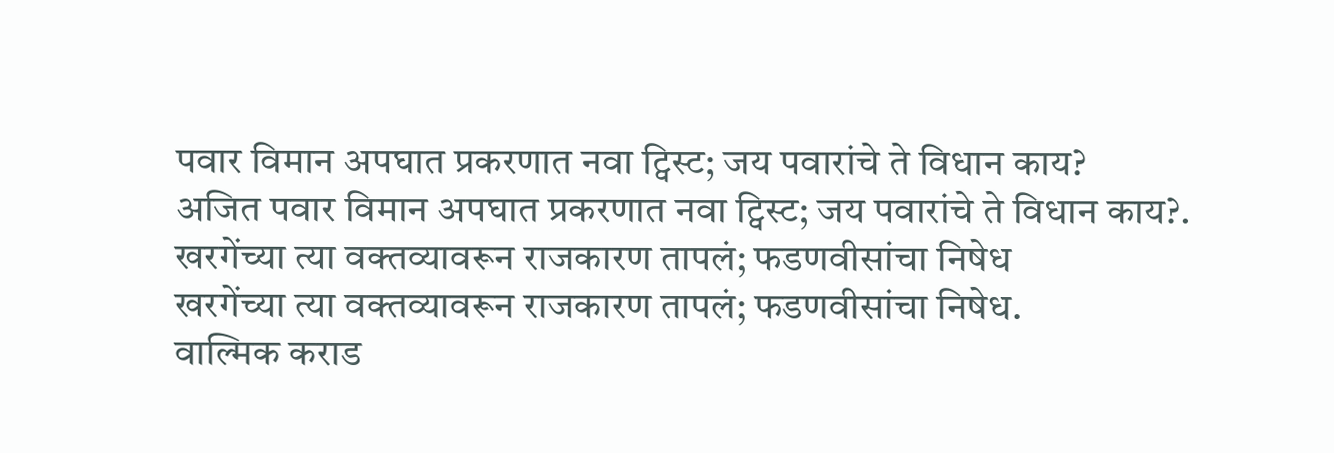पवार विमान अपघात प्रकरणात नवा ट्विस्ट; जय पवारांचे ते विधान काय?
अजित पवार विमान अपघात प्रकरणात नवा ट्विस्ट; जय पवारांचे ते विधान काय?.
खरगेंच्या त्या वक्तव्यावरून राजकारण तापलं; फडणवीसांचा निषेध
खरगेंच्या त्या वक्तव्यावरून राजकारण तापलं; फडणवीसांचा निषेध.
वाल्मिक कराड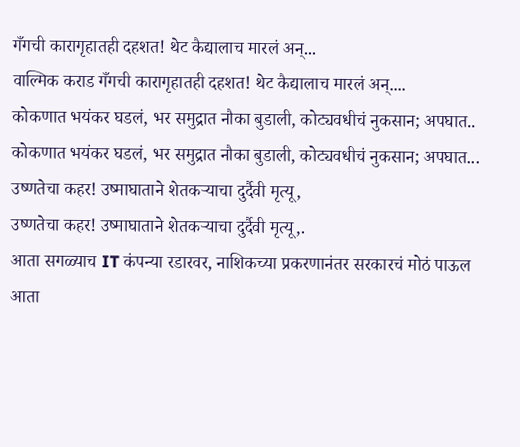गँगची कारागृहातही दहशत! थेट कैद्यालाच मारलं अन्...
वाल्मिक कराड गँगची कारागृहातही दहशत! थेट कैद्यालाच मारलं अन्....
कोकणात भयंकर घडलं, भर समुद्रात नौका बुडाली, कोट्यवधीचं नुकसान; अपघात..
कोकणात भयंकर घडलं, भर समुद्रात नौका बुडाली, कोट्यवधीचं नुकसान; अपघात...
उष्णतेचा कहर! उष्माघाताने शेतकऱ्याचा दुर्दैवी मृत्यू,
उष्णतेचा कहर! उष्माघाताने शेतकऱ्याचा दुर्दैवी मृत्यू,.
आता सगळ्याच IT कंपन्या रडारवर, नाशिकच्या प्रकरणानंतर सरकारचं मोठं पाऊल
आता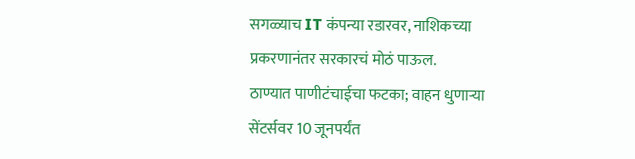सगळ्याच IT कंपन्या रडारवर, नाशिकच्या प्रकरणानंतर सरकारचं मोठं पाऊल.
ठाण्यात पाणीटंचाईचा फटका; वाहन धुणाऱ्या सेंटर्सवर 10 जूनपर्यंत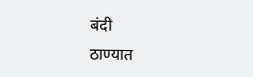बंदी
ठाण्यात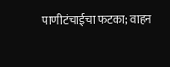पाणीटंचाईचा फटका; वाहन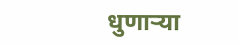धुणाऱ्या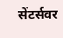सेंटर्सवर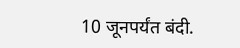10 जूनपर्यंत बंदी.